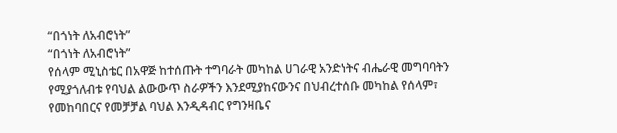“በጎነት ለአብሮነት”
“በጎነት ለአብሮነት”
የሰላም ሚኒስቴር በአዋጅ ከተሰጡት ተግባራት መካከል ሀገራዊ አንድነትና ብሔራዊ መግባባትን የሚያጎለብቱ የባህል ልውውጥ ስራዎችን እንደሚያከናውንና በህብረተሰቡ መካከል የሰላም፣ የመከባበርና የመቻቻል ባህል እንዲዳብር የግንዛቤና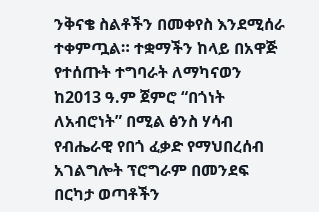ንቅናቄ ስልቶችን በመቀየስ እንደሚሰራ ተቀምጧል። ተቋማችን ከላይ በአዋጅ የተሰጡት ተግባራት ለማካናወን ከ2013 ዓ.ም ጀምሮ “በጎነት ለአብሮነት” በሚል ፅንስ ሃሳብ የብሔራዊ የበጎ ፈቃድ የማህበረሰብ አገልግሎት ፕሮግራም በመንደፍ በርካታ ወጣቶችን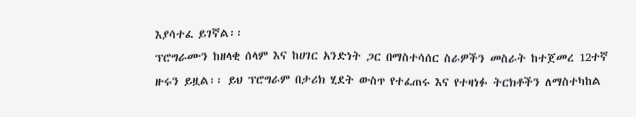እያሳተፈ ይገኛል፡፡
ፕሮግራሙን ከዘላቂ ሰላም እና ከሀገር አንድነት ጋር በማስተሳሰር ስራዎችን መስራት ከተጀመረ 12ተኛ ዙሩን ይዟል፡፡ ይህ ፕሮግራም በታሪክ ሂደት ውስጥ የተፈጠሩ እና የተዛነፉ ትርክቶችን ለማስተካከል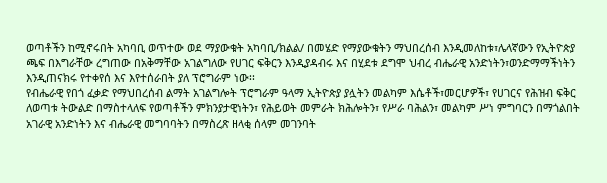ወጣቶችን ከሚኖሩበት አካባቢ ወጥተው ወደ ማያውቁት አካባቢ/ክልል/ በመሄድ የማያውቁትን ማህበረሰብ እንዲመለከቱ፣ሌላኛውን የኢትዮጵያ ጫፍ በእግራቸው ረግጠው በአቅማቸው አገልግለው የሀገር ፍቅርን እንዲያዳብሩ እና በሂደቱ ደግሞ ህብረ ብሔራዊ አንድነትን፣ወንድማማችነትን እንዲጠናክሩ የተቀየሰ እና እየተሰራበት ያለ ፕሮግራም ነው፡፡
የብሔራዊ የበጎ ፈቃድ የማህበረሰብ ልማት አገልግሎት ፕሮግራም ዓላማ ኢትዮጵያ ያሏትን መልካም እሴቶች፣መርሆዎች፣ የሀገርና የሕዝብ ፍቅር ለወጣቱ ትውልድ በማስተላለፍ የወጣቶችን ምክንያታዊነትን፣ የሕይወት መምራት ክሕሎትን፣ የሥራ ባሕልን፣ መልካም ሥነ ምግባርን በማጎልበት አገራዊ አንድነትን እና ብሔራዊ መግባባትን በማስረጽ ዘላቂ ሰላም መገንባት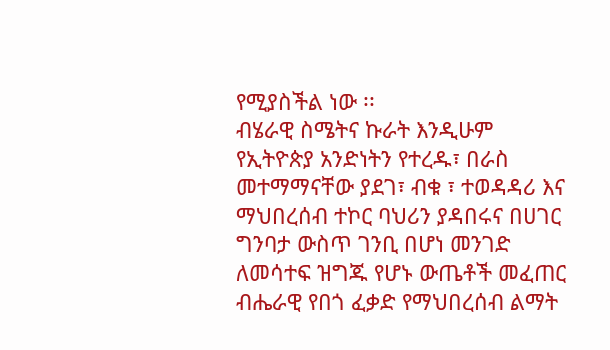የሚያስችል ነው ፡፡
ብሄራዊ ስሜትና ኩራት እንዲሁም የኢትዮጵያ አንድነትን የተረዱ፣ በራስ መተማማናቸው ያደገ፣ ብቁ ፣ ተወዳዳሪ እና ማህበረሰብ ተኮር ባህሪን ያዳበሩና በሀገር ግንባታ ውስጥ ገንቢ በሆነ መንገድ ለመሳተፍ ዝግጁ የሆኑ ውጤቶች መፈጠር ብሔራዊ የበጎ ፈቃድ የማህበረሰብ ልማት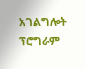አገልግሎት ፕሮግራም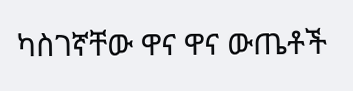ካስገኛቸው ዋና ዋና ውጤቶች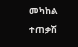መካከል ተጠቃሽ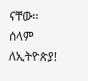ናቸው፡፡
ሰላም ለኢትዮጵያ!